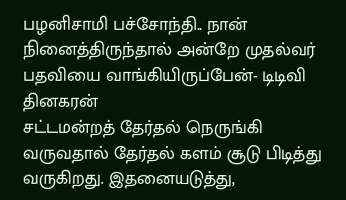பழனிசாமி பச்சோந்தி.. நான் நினைத்திருந்தால் அன்றே முதல்வர் பதவியை வாங்கியிருப்பேன்- டிடிவி தினகரன்
சட்டமன்றத் தேர்தல் நெருங்கி வருவதால் தேர்தல் களம் சூடு பிடித்து வருகிறது. இதனையடுத்து,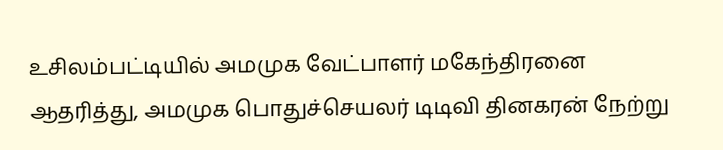உசிலம்பட்டியில் அமமுக வேட்பாளர் மகேந்திரனை ஆதரித்து, அமமுக பொதுச்செயலர் டிடிவி தினகரன் நேற்று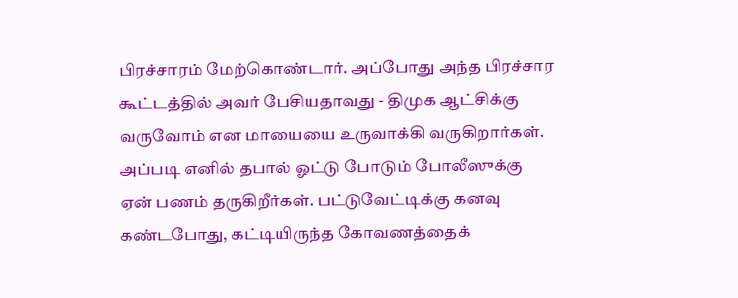பிரச்சாரம் மேற்கொண்டார். அப்போது அந்த பிரச்சார கூட்டத்தில் அவர் பேசியதாவது - திமுக ஆட்சிக்கு வருவோம் என மாயையை உருவாக்கி வருகிறார்கள்.
அப்படி எனில் தபால் ஓட்டு போடும் போலீஸுக்கு ஏன் பணம் தருகிறீர்கள். பட்டுவேட்டிக்கு கனவு கண்டபோது, கட்டியிருந்த கோவணத்தைக்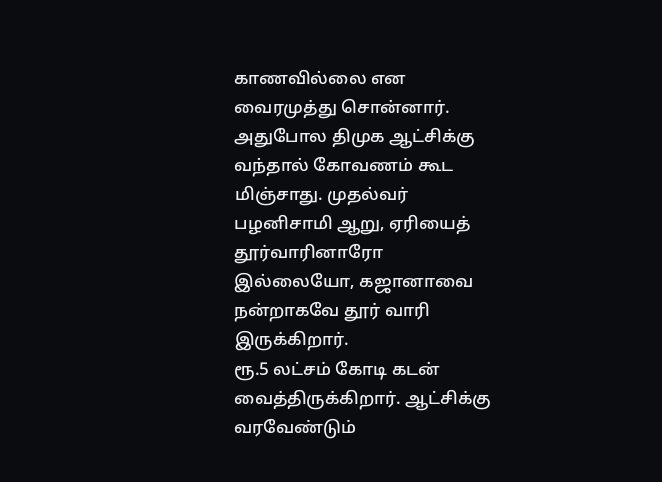காணவில்லை என வைரமுத்து சொன்னார். அதுபோல திமுக ஆட்சிக்கு வந்தால் கோவணம் கூட மிஞ்சாது. முதல்வர் பழனிசாமி ஆறு, ஏரியைத் தூர்வாரினாரோ இல்லையோ, கஜானாவை நன்றாகவே தூர் வாரி இருக்கிறார்.
ரூ.5 லட்சம் கோடி கடன் வைத்திருக்கிறார். ஆட்சிக்கு வரவேண்டும்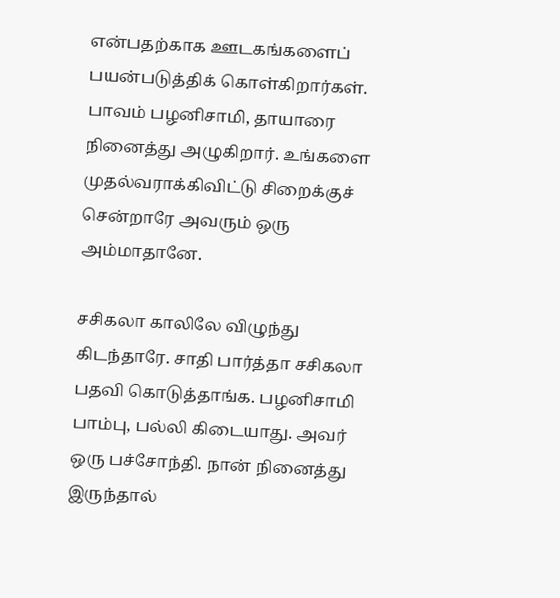என்பதற்காக ஊடகங்களைப் பயன்படுத்திக் கொள்கிறார்கள். பாவம் பழனிசாமி, தாயாரை நினைத்து அழுகிறார். உங்களை முதல்வராக்கிவிட்டு சிறைக்குச் சென்றாரே அவரும் ஒரு அம்மாதானே.

சசிகலா காலிலே விழுந்து கிடந்தாரே. சாதி பார்த்தா சசிகலா பதவி கொடுத்தாங்க. பழனிசாமி பாம்பு, பல்லி கிடையாது. அவர் ஒரு பச்சோந்தி. நான் நினைத்து இருந்தால்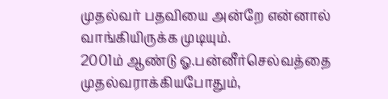முதல்வர் பதவியை அன்றே என்னால் வாங்கியிருக்க முடியும்.
2001ம் ஆண்டு ஓ.பன்னீர்செல்வத்தை முதல்வராக்கியபோதும்,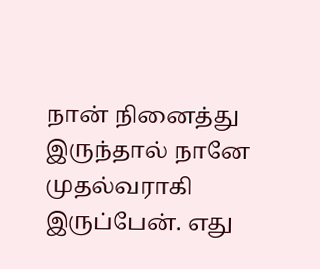நான் நினைத்து இருந்தால் நானே முதல்வராகி இருப்பேன். எது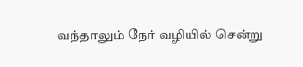வந்தாலும் நேர் வழியில் சென்று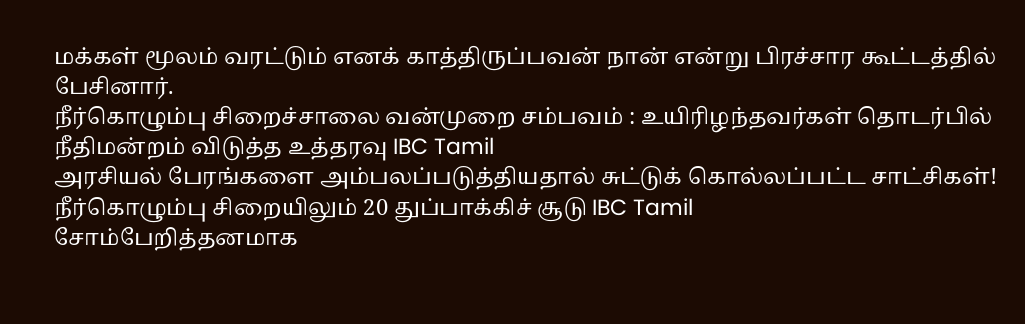மக்கள் மூலம் வரட்டும் எனக் காத்திருப்பவன் நான் என்று பிரச்சார கூட்டத்தில் பேசினார்.
நீர்கொழும்பு சிறைச்சாலை வன்முறை சம்பவம் : உயிரிழந்தவர்கள் தொடர்பில் நீதிமன்றம் விடுத்த உத்தரவு IBC Tamil
அரசியல் பேரங்களை அம்பலப்படுத்தியதால் சுட்டுக் கொல்லப்பட்ட சாட்சிகள்! நீர்கொழும்பு சிறையிலும் 20 துப்பாக்கிச் சூடு IBC Tamil
சோம்பேறித்தனமாக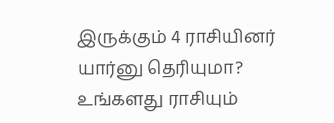இருக்கும் 4 ராசியினர் யார்னு தெரியுமா? உங்களது ராசியும்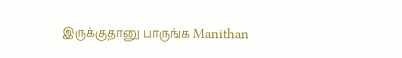இருக்குதானு பாருங்க Manithan